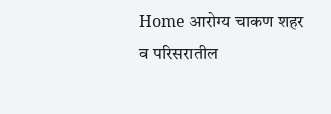Home आरोग्य चाकण शहर व परिसरातील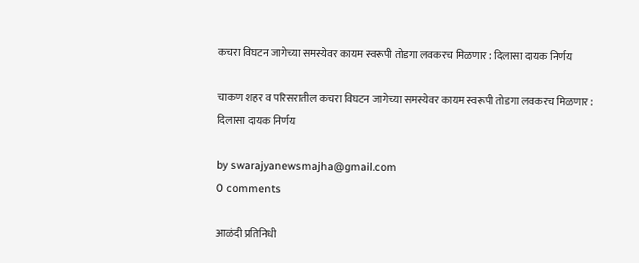कचरा विघटन जागेच्या समस्येवर कायम स्वरूपी तोडगा लवकरच मिळणार : दिलासा दायक निर्णय

चाकण शहर व परिसरातील कचरा विघटन जागेच्या समस्येवर कायम स्वरूपी तोडगा लवकरच मिळणार : दिलासा दायक निर्णय

by swarajyanewsmajha@gmail.com
0 comments

आळंदी प्रतिनिधी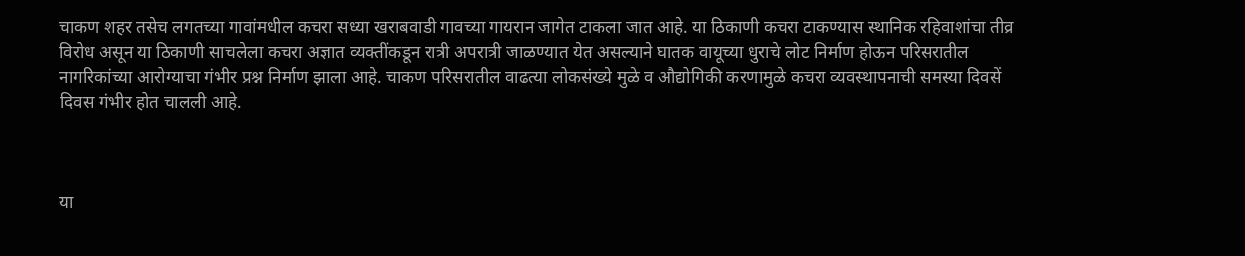चाकण शहर तसेच लगतच्या गावांमधील कचरा सध्या खराबवाडी गावच्या गायरान जागेत टाकला जात आहे. या ठिकाणी कचरा टाकण्यास स्थानिक रहिवाशांचा तीव्र विरोध असून या ठिकाणी साचलेला कचरा अज्ञात व्यक्तींकडून रात्री अपरात्री जाळण्यात येत असल्याने घातक वायूच्या धुराचे लोट निर्माण होऊन परिसरातील नागरिकांच्या आरोग्याचा गंभीर प्रश्न निर्माण झाला आहे. चाकण परिसरातील वाढत्या लोकसंख्ये मुळे व औद्योगिकी करणामुळे कचरा व्यवस्थापनाची समस्या दिवसें दिवस गंभीर होत चालली आहे.



या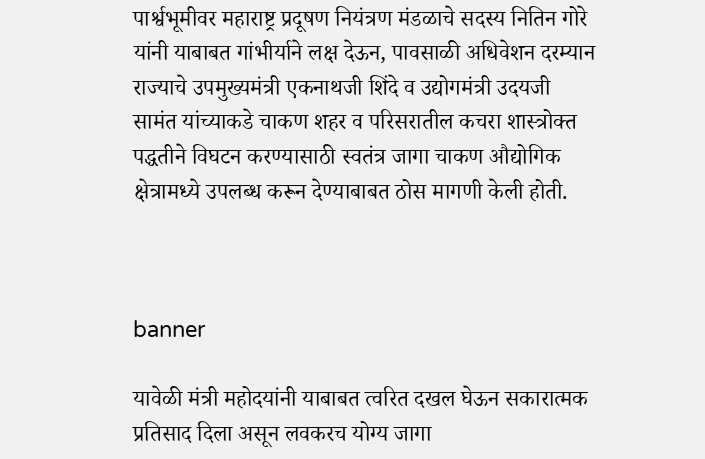पार्श्वभूमीवर महाराष्ट्र प्रदूषण नियंत्रण मंडळाचे सदस्य नितिन गोरे यांनी याबाबत गांभीर्याने लक्ष देऊन, पावसाळी अधिवेशन दरम्यान राज्याचे उपमुख्यमंत्री एकनाथजी शिंदे व उद्योगमंत्री उदयजी सामंत यांच्याकडे चाकण शहर व परिसरातील कचरा शास्त्रोक्त पद्धतीने विघटन करण्यासाठी स्वतंत्र जागा चाकण औद्योगिक क्षेत्रामध्ये उपलब्ध करून देण्याबाबत ठोस मागणी केली होती.



banner

यावेळी मंत्री महोदयांनी याबाबत त्वरित दखल घेऊन सकारात्मक प्रतिसाद दिला असून लवकरच योग्य जागा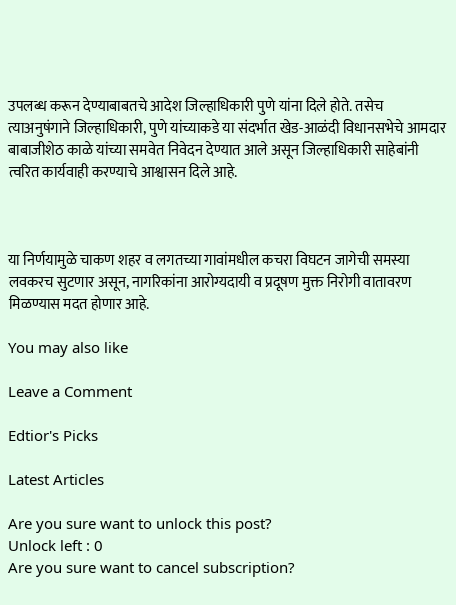उपलब्ध करून देण्याबाबतचे आदेश जिल्हाधिकारी पुणे यांना दिले होते. तसेच त्याअनुषंगाने जिल्हाधिकारी, पुणे यांच्याकडे या संदर्भात खेड-आळंदी विधानसभेचे आमदार बाबाजीशेठ काळे यांच्या समवेत निवेदन देण्यात आले असून जिल्हाधिकारी साहेबांनी त्वरित कार्यवाही करण्याचे आश्वासन दिले आहे.



या निर्णयामुळे चाकण शहर व लगतच्या गावांमधील कचरा विघटन जागेची समस्या लवकरच सुटणार असून, नागरिकांना आरोग्यदायी व प्रदूषण मुक्त निरोगी वातावरण मिळण्यास मदत होणार आहे.

You may also like

Leave a Comment

Edtior's Picks

Latest Articles

Are you sure want to unlock this post?
Unlock left : 0
Are you sure want to cancel subscription?